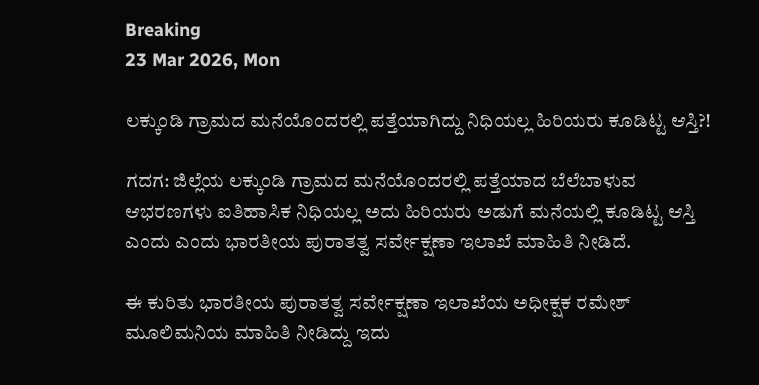Breaking
23 Mar 2026, Mon

ಲಕ್ಕುಂಡಿ ಗ್ರಾಮದ ಮನೆಯೊಂದರಲ್ಲಿ ಪತ್ತೆಯಾಗಿದ್ದು ನಿಧಿಯಲ್ಲ ಹಿರಿಯರು ಕೂಡಿಟ್ಟ ಆಸ್ತಿ?!

ಗದಗ: ಜಿಲ್ಲೆಯ ಲಕ್ಕುಂಡಿ ಗ್ರಾಮದ ಮನೆಯೊಂದರಲ್ಲಿ ಪತ್ತೆಯಾದ ಬೆಲೆಬಾಳುವ ಆಭರಣಗಳು ಐತಿಹಾಸಿಕ ನಿಧಿಯಲ್ಲ ಅದು ಹಿರಿಯರು ಅಡುಗೆ ಮನೆಯಲ್ಲಿ ಕೂಡಿಟ್ಟ ಆಸ್ತಿ ಎಂದು ಎಂದು ಭಾರತೀಯ ಪುರಾತತ್ವ ಸರ್ವೇಕ್ಷಣಾ ಇಲಾಖೆ ಮಾಹಿತಿ ನೀಡಿದೆ.

ಈ ಕುರಿತು ಭಾರತೀಯ ಪುರಾತತ್ವ ಸರ್ವೇಕ್ಷಣಾ ಇಲಾಖೆಯ ಅಧೀಕ್ಷಕ ರಮೇಶ್ ಮೂಲಿಮನಿಯ ಮಾಹಿತಿ ನೀಡಿದ್ದು ಇದು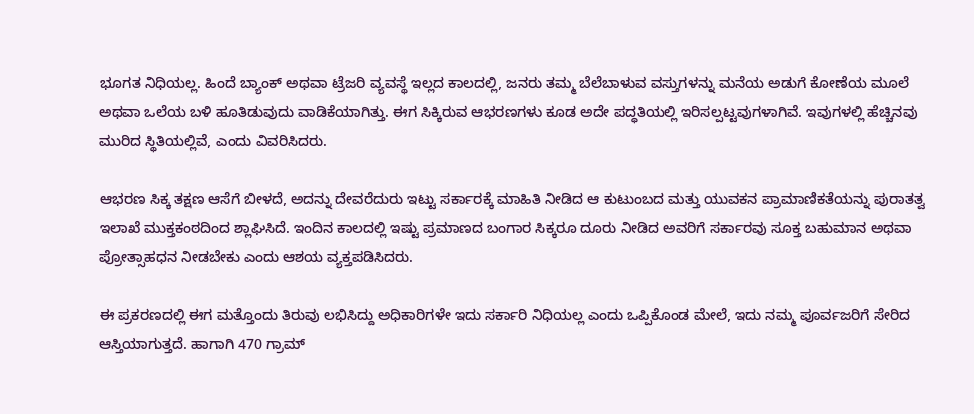ಭೂಗತ ನಿಧಿಯಲ್ಲ. ಹಿಂದೆ ಬ್ಯಾಂಕ್ ಅಥವಾ ಟ್ರೆಜರಿ ವ್ಯವಸ್ಥೆ ಇಲ್ಲದ ಕಾಲದಲ್ಲಿ, ಜನರು ತಮ್ಮ ಬೆಲೆಬಾಳುವ ವಸ್ತುಗಳನ್ನು ಮನೆಯ ಅಡುಗೆ ಕೋಣೆಯ ಮೂಲೆ ಅಥವಾ ಒಲೆಯ ಬಳಿ ಹೂತಿಡುವುದು ವಾಡಿಕೆಯಾಗಿತ್ತು. ಈಗ ಸಿಕ್ಕಿರುವ ಆಭರಣಗಳು ಕೂಡ ಅದೇ ಪದ್ಧತಿಯಲ್ಲಿ ಇರಿಸಲ್ಪಟ್ಟವುಗಳಾಗಿವೆ. ಇವುಗಳಲ್ಲಿ ಹೆಚ್ಚಿನವು ಮುರಿದ ಸ್ಥಿತಿಯಲ್ಲಿವೆ, ಎಂದು ವಿವರಿಸಿದರು.

ಆಭರಣ ಸಿಕ್ಕ ತಕ್ಷಣ ಆಸೆಗೆ ಬೀಳದೆ, ಅದನ್ನು ದೇವರೆದುರು ಇಟ್ಟು ಸರ್ಕಾರಕ್ಕೆ ಮಾಹಿತಿ ನೀಡಿದ ಆ ಕುಟುಂಬದ ಮತ್ತು ಯುವಕನ ಪ್ರಾಮಾಣಿಕತೆಯನ್ನು ಪುರಾತತ್ವ ಇಲಾಖೆ ಮುಕ್ತಕಂಠದಿಂದ ಶ್ಲಾಘಿಸಿದೆ. ಇಂದಿನ ಕಾಲದಲ್ಲಿ ಇಷ್ಟು ಪ್ರಮಾಣದ ಬಂಗಾರ ಸಿಕ್ಕರೂ ದೂರು ನೀಡಿದ ಅವರಿಗೆ ಸರ್ಕಾರವು ಸೂಕ್ತ ಬಹುಮಾನ ಅಥವಾ ಪ್ರೋತ್ಸಾಹಧನ ನೀಡಬೇಕು ಎಂದು ಆಶಯ ವ್ಯಕ್ತಪಡಿಸಿದರು.

ಈ ಪ್ರಕರಣದಲ್ಲಿ ಈಗ ಮತ್ತೊಂದು ತಿರುವು ಲಭಿಸಿದ್ದು ಅಧಿಕಾರಿಗಳೇ ಇದು ಸರ್ಕಾರಿ ನಿಧಿಯಲ್ಲ ಎಂದು ಒಪ್ಪಿಕೊಂಡ ಮೇಲೆ, ಇದು ನಮ್ಮ ಪೂರ್ವಜರಿಗೆ ಸೇರಿದ ಆಸ್ತಿಯಾಗುತ್ತದೆ. ಹಾಗಾಗಿ 470 ಗ್ರಾಮ್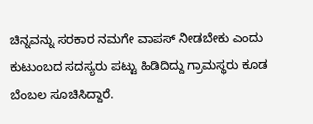ಚಿನ್ನವನ್ನು ಸರಕಾರ ನಮಗೇ ವಾಪಸ್ ನೀಡಬೇಕು ಎಂದು ಕುಟುಂಬದ ಸದಸ್ಯರು ಪಟ್ಟು ಹಿಡಿದಿದ್ದು ಗ್ರಾಮಸ್ಥರು ಕೂಡ ಬೆಂಬಲ ಸೂಚಿಸಿದ್ದಾರೆ.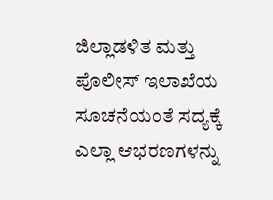ಜಿಲ್ಲಾಡಳಿತ ಮತ್ತು ಪೊಲೀಸ್ ಇಲಾಖೆಯ ಸೂಚನೆಯಂತೆ ಸದ್ಯಕ್ಕೆ ಎಲ್ಲಾ ಆಭರಣಗಳನ್ನು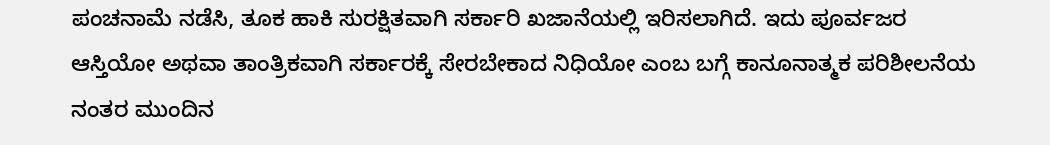ಪಂಚನಾಮೆ ನಡೆಸಿ, ತೂಕ ಹಾಕಿ ಸುರಕ್ಷಿತವಾಗಿ ಸರ್ಕಾರಿ ಖಜಾನೆಯಲ್ಲಿ ಇರಿಸಲಾಗಿದೆ. ಇದು ಪೂರ್ವಜರ ಆಸ್ತಿಯೋ ಅಥವಾ ತಾಂತ್ರಿಕವಾಗಿ ಸರ್ಕಾರಕ್ಕೆ ಸೇರಬೇಕಾದ ನಿಧಿಯೋ ಎಂಬ ಬಗ್ಗೆ ಕಾನೂನಾತ್ಮಕ ಪರಿಶೀಲನೆಯ ನಂತರ ಮುಂದಿನ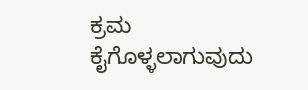ಕ್ರಮ ಕೈಗೊಳ್ಳಲಾಗುವುದು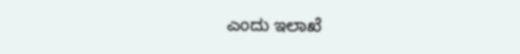ಎಂದು ಇಲಾಖೆ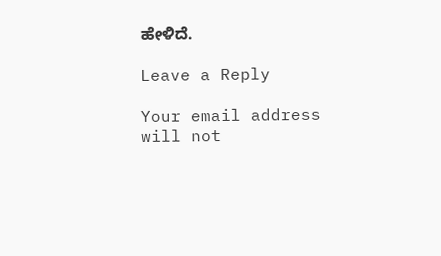ಹೇಳಿದೆ.

Leave a Reply

Your email address will not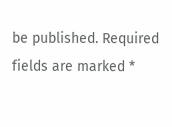be published. Required fields are marked *